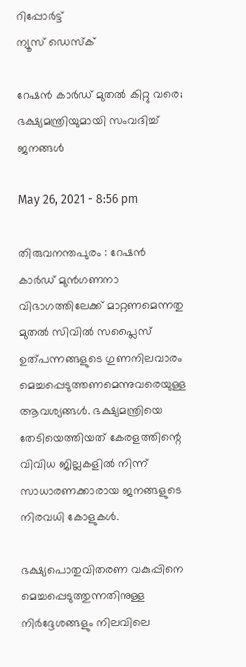റിപ്പോര്‍ട്ട്
ന്യൂസ് ഡെസ്ക്

റേഷന്‍ കാര്‍ഡ് മുതല്‍ കിറ്റു വരെ; ഭക്ഷ്യമന്ത്രിയുമായി സംവദിച്ച് ജനങ്ങള്‍

May 26, 2021 - 8:56 pm

തിരുവനന്തപുരം : റേഷന്‍ കാര്‍ഡ് മുന്‍ഗണനാ വിഭാഗത്തിലേക്ക് മാറ്റണമെന്നതു മുതല്‍ സിവില്‍ സപ്ലൈസ് ഉത്പന്നങ്ങളുടെ ഗുണനിലവാരം മെച്ചപ്പെടുത്തണമെന്നുവരെയുള്ള ആവശ്യങ്ങള്‍. ഭക്ഷ്യമന്ത്രിയെ തേടിയെത്തിയത് കേരളത്തിന്റെ വിവിധ ജില്ലകളില്‍ നിന്ന് സാധാരണക്കാരായ ജനങ്ങളുടെ നിരവധി കോളുകള്‍.

ഭക്ഷ്യപൊതുവിതരണ വകുപ്പിനെ മെച്ചപ്പെടുത്തുന്നതിനുള്ള നിര്‍ദ്ദേശങ്ങളും നിലവിലെ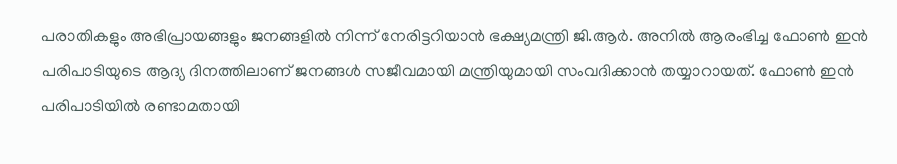പരാതികളും അഭിപ്രായങ്ങളും ജനങ്ങളില്‍ നിന്ന് നേരിട്ടറിയാന്‍ ഭക്ഷ്യമന്ത്രി ജി.ആര്‍. അനില്‍ ആരംഭിച്ച ഫോണ്‍ ഇന്‍ പരിപാടിയുടെ ആദ്യ ദിനത്തിലാണ് ജനങ്ങള്‍ സജീവമായി മന്ത്രിയുമായി സംവദിക്കാന്‍ തയ്യാറായത്. ഫോണ്‍ ഇന്‍ പരിപാടിയില്‍ രണ്ടാമതായി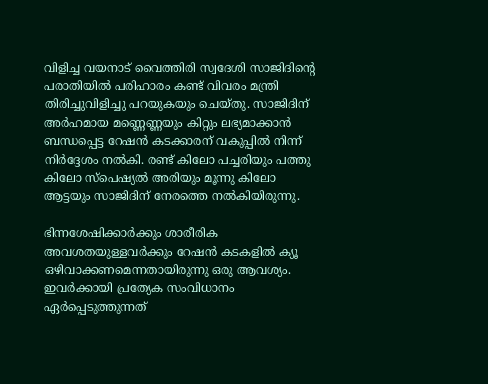വിളിച്ച വയനാട് വൈത്തിരി സ്വദേശി സാജിദിന്റെ പരാതിയില്‍ പരിഹാരം കണ്ട് വിവരം മന്ത്രി തിരിച്ചുവിളിച്ചു പറയുകയും ചെയ്തു. സാജിദിന് അര്‍ഹമായ മണ്ണെണ്ണയും കിറ്റും ലഭ്യമാക്കാന്‍ ബന്ധപ്പെട്ട റേഷന്‍ കടക്കാരന് വകുപ്പില്‍ നിന്ന് നിര്‍ദ്ദേശം നല്‍കി. രണ്ട് കിലോ പച്ചരിയും പത്തു കിലോ സ്പെഷ്യല്‍ അരിയും മൂന്നു കിലോ ആട്ടയും സാജിദിന് നേരത്തെ നല്‍കിയിരുന്നു.

ഭിന്നശേഷിക്കാര്‍ക്കും ശാരീരിക അവശതയുള്ളവര്‍ക്കും റേഷന്‍ കടകളില്‍ ക്യൂ ഒഴിവാക്കണമെന്നതായിരുന്നു ഒരു ആവശ്യം. ഇവര്‍ക്കായി പ്രത്യേക സംവിധാനം ഏര്‍പ്പെടുത്തുന്നത്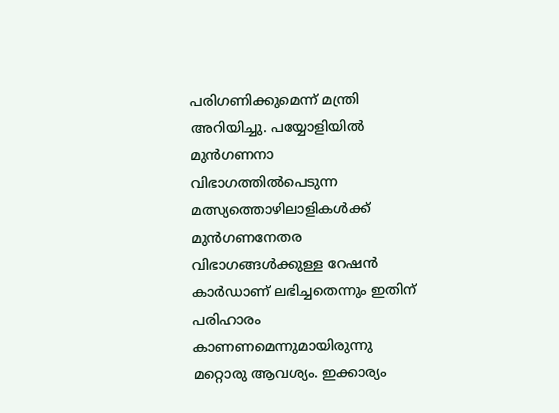പരിഗണിക്കുമെന്ന് മന്ത്രി അറിയിച്ചു. പയ്യോളിയില്‍ മുന്‍ഗണനാ വിഭാഗത്തില്‍പെടുന്ന മത്സ്യത്തൊഴിലാളികള്‍ക്ക് മുന്‍ഗണനേതര വിഭാഗങ്ങള്‍ക്കുള്ള റേഷന്‍ കാര്‍ഡാണ് ലഭിച്ചതെന്നും ഇതിന് പരിഹാരം കാണണമെന്നുമായിരുന്നു മറ്റൊരു ആവശ്യം. ഇക്കാര്യം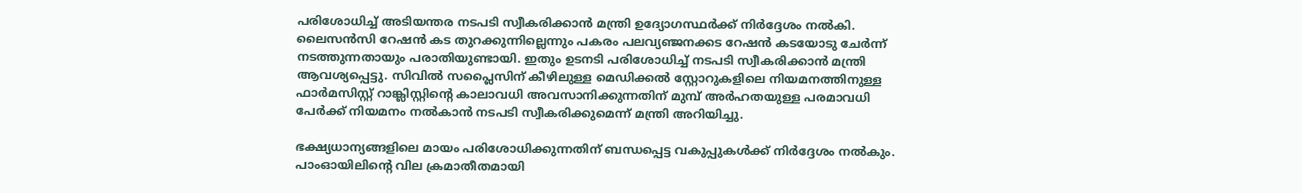പരിശോധിച്ച് അടിയന്തര നടപടി സ്വീകരിക്കാന്‍ മന്ത്രി ഉദ്യോഗസ്ഥര്‍ക്ക് നിര്‍ദ്ദേശം നല്‍കി. ലൈസന്‍സി റേഷന്‍ കട തുറക്കുന്നില്ലെന്നും പകരം പലവ്യഞ്ജനക്കട റേഷന്‍ കടയോടു ചേര്‍ന്ന് നടത്തുന്നതായും പരാതിയുണ്ടായി. ഇതും ഉടനടി പരിശോധിച്ച് നടപടി സ്വീകരിക്കാന്‍ മന്ത്രി ആവശ്യപ്പെട്ടു. സിവില്‍ സപ്ലൈസിന് കീഴിലുള്ള മെഡിക്കല്‍ സ്റ്റോറുകളിലെ നിയമനത്തിനുള്ള ഫാര്‍മസിസ്റ്റ് റാങ്ക്ലിസ്റ്റിന്റെ കാലാവധി അവസാനിക്കുന്നതിന് മുമ്പ് അര്‍ഹതയുള്ള പരമാവധി പേര്‍ക്ക് നിയമനം നല്‍കാന്‍ നടപടി സ്വീകരിക്കുമെന്ന് മന്ത്രി അറിയിച്ചു.

ഭക്ഷ്യധാന്യങ്ങളിലെ മായം പരിശോധിക്കുന്നതിന് ബന്ധപ്പെട്ട വകുപ്പുകള്‍ക്ക് നിര്‍ദ്ദേശം നല്‍കും. പാംഓയിലിന്റെ വില ക്രമാതീതമായി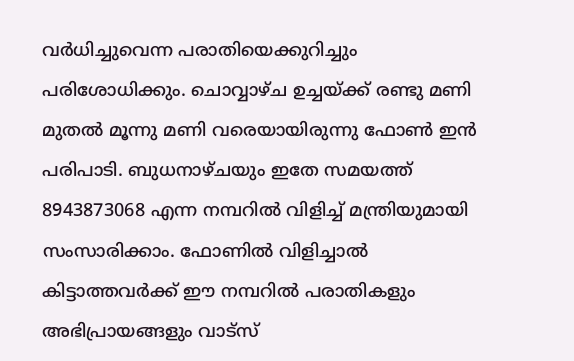വര്‍ധിച്ചുവെന്ന പരാതിയെക്കുറിച്ചും പരിശോധിക്കും. ചൊവ്വാഴ്ച ഉച്ചയ്ക്ക് രണ്ടു മണി മുതല്‍ മൂന്നു മണി വരെയായിരുന്നു ഫോണ്‍ ഇന്‍ പരിപാടി. ബുധനാഴ്ചയും ഇതേ സമയത്ത് 8943873068 എന്ന നമ്പറില്‍ വിളിച്ച് മന്ത്രിയുമായി സംസാരിക്കാം. ഫോണില്‍ വിളിച്ചാല്‍ കിട്ടാത്തവര്‍ക്ക് ഈ നമ്പറില്‍ പരാതികളും അഭിപ്രായങ്ങളും വാട്സ്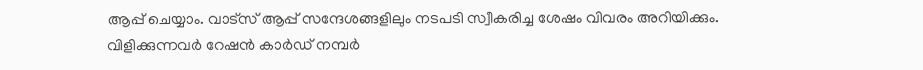ആപ്പ് ചെയ്യാം. വാട്സ് ആപ്പ് സന്ദേശങ്ങളിലും നടപടി സ്വീകരിച്ച ശേഷം വിവരം അറിയിക്കും. വിളിക്കുന്നവര്‍ റേഷന്‍ കാര്‍ഡ് നമ്പര്‍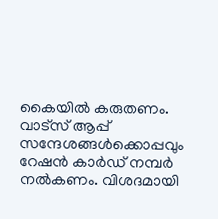കൈയില്‍ കരുതണം. വാട്സ് ആപ്പ് സന്ദേശങ്ങള്‍ക്കൊപ്പവും റേഷന്‍ കാര്‍ഡ് നമ്പര്‍ നല്‍കണം. വിശദമായി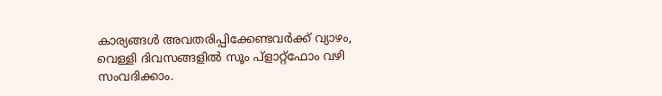കാര്യങ്ങള്‍ അവതരിപ്പിക്കേണ്ടവര്‍ക്ക് വ്യാഴം, വെള്ളി ദിവസങ്ങളില്‍ സൂം പ്ളാറ്റ്ഫോം വഴി സംവദിക്കാം.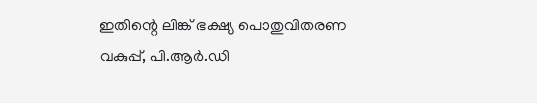ഇതിന്റെ ലിങ്ക് ഭക്ഷ്യ പൊതുവിതരണ വകുപ്പ്, പി.ആര്‍.ഡി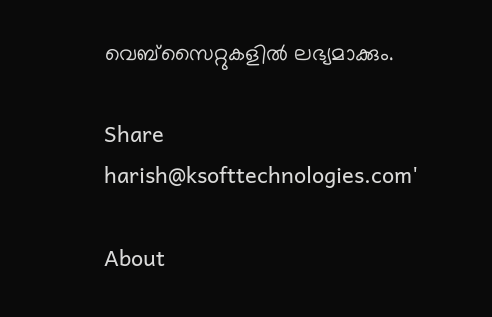വെബ്സൈറ്റുകളില്‍ ലഭ്യമാക്കും.

Share
harish@ksofttechnologies.com'

About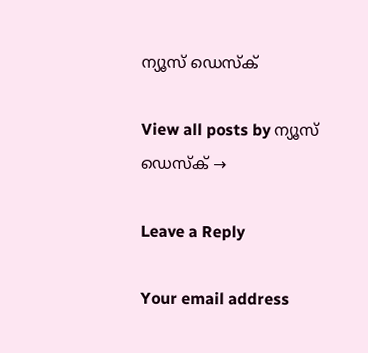ന്യൂസ് ഡെസ്ക്

View all posts by ന്യൂസ് ഡെസ്ക് →

Leave a Reply

Your email address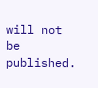will not be published.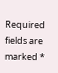Required fields are marked *